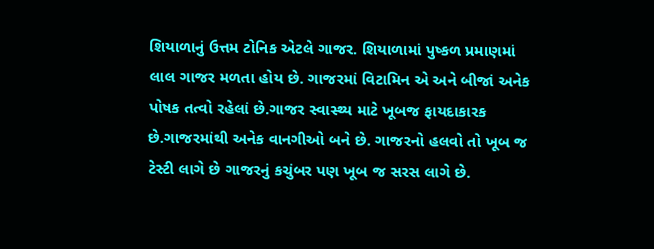શિયાળાનું ઉત્તમ ટોનિક એટલે ગાજર. શિયાળામાં પુષ્કળ પ્રમાણમાં લાલ ગાજર મળતા હોય છે. ગાજરમાં વિટામિન એ અને બીજાં અનેક પોષક તત્વો રહેલાં છે.ગાજર સ્વાસ્થ્ય માટે ખૂબજ ફાયદાકારક છે.ગાજરમાંથી અનેક વાનગીઓ બને છે. ગાજરનો હલવો તો ખૂબ જ ટેસ્ટી લાગે છે ગાજરનું કચુંબર પણ ખૂબ જ સરસ લાગે છે.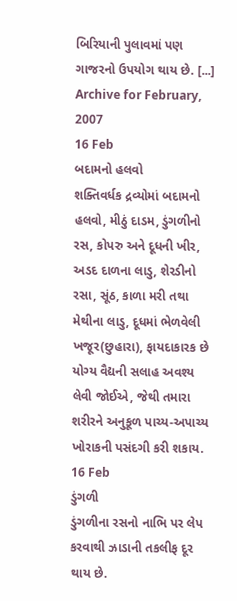બિરિયાની પુલાવમાં પણ ગાજરનો ઉપયોગ થાય છે. [...]
Archive for February, 2007
16 Feb
બદામનો હલવો
શક્તિવર્ધક દ્રવ્યોમાં બદામનો હલવો, મીઠું દાડમ, ડુંગળીનો રસ, કોપરુ અને દૂધની ખીર, અડદ દાળના લાડુ, શેરડીનો રસા, સૂંઠ, કાળા મરી તથા મેથીના લાડુ, દૂધમાં ભેળવેલી ખજૂર(છુહારા), ફાયદાકારક છે યોગ્ય વૈદ્યની સલાહ અવશ્ય લેવી જોઈએ, જેથી તમારા શરીરને અનુકૂળ પાચ્ય-અપાચ્ય ખોરાકની પસંદગી કરી શકાય.
16 Feb
ડુંગળી
ડુંગળીના રસનો નાભિ પર લેપ કરવાથી ઝાડાની તકલીફ દૂર થાય છે.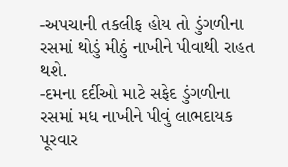-અપચાની તકલીફ હોય તો ડુંગળીના રસમાં થોડું મીઠું નાખીને પીવાથી રાહત થશે.
-દમના દર્દીઓ માટે સફેદ ડુંગળીના રસમાં મધ નાખીને પીવું લાભદાયક પૂરવાર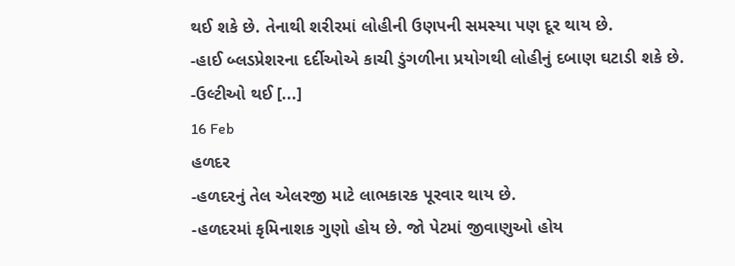થઈ શકે છે. તેનાથી શરીરમાં લોહીની ઉણપની સમસ્યા પણ દૂર થાય છે.
-હાઈ બ્લડપ્રેશરના દર્દીઓએ કાચી ડુંગળીના પ્રયોગથી લોહીનું દબાણ ઘટાડી શકે છે.
-ઉલ્ટીઓ થઈ [...]
16 Feb
હળદર
-હળદરનું તેલ એલરજી માટે લાભકારક પૂરવાર થાય છે.
-હળદરમાં કૃમિનાશક ગુણો હોય છે. જો પેટમાં જીવાણુઓ હોય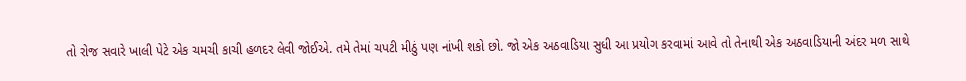તો રોજ સવારે ખાલી પેટે એક ચમચી કાચી હળદર લેવી જોઈએ. તમે તેમાં ચપટી મીઠું પણ નાંખી શકો છો. જો એક અઠવાડિયા સુધી આ પ્રયોગ કરવામાં આવે તો તેનાથી એક અઠવાડિયાની અંદર મળ સાથે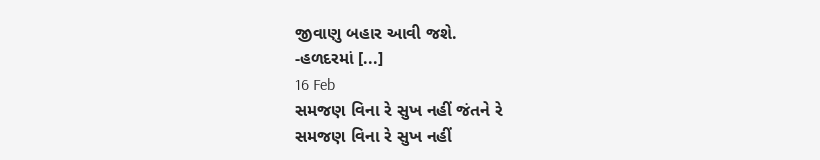જીવાણુ બહાર આવી જશે.
-હળદરમાં [...]
16 Feb
સમજણ વિના રે સુખ નહીં જંતને રે
સમજણ વિના રે સુખ નહીં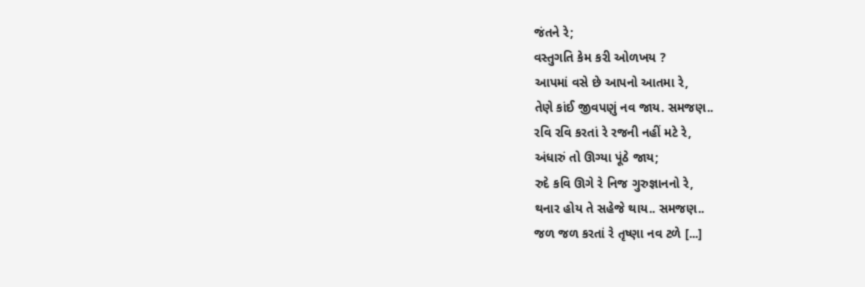જંતને રે;
વસ્તુગતિ કેમ કરી ઓળખય ?
આપમાં વસે છે આપનો આતમા રે,
તેણે કાંઈ જીવપણું નવ જાય. સમજણ..
રવિ રવિ કરતાં રે રજની નહીં મટે રે,
અંધારું તો ઊગ્યા પૂંઠે જાય;
રુદે કવિ ઊગે રે નિજ ગુરુજ્ઞાનનો રે,
થનાર હોય તે સહેજે થાય.. સમજણ..
જળ જળ કરતાં રે તૃષ્ણા નવ ટળે [...]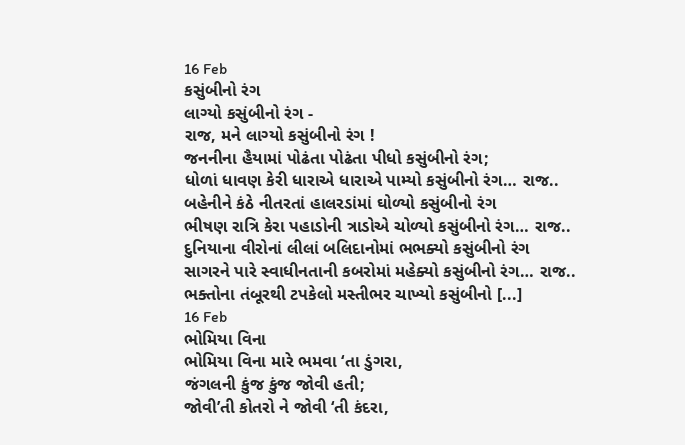16 Feb
કસુંબીનો રંગ
લાગ્યો કસુંબીનો રંગ -
રાજ, મને લાગ્યો કસુંબીનો રંગ !
જનનીના હૈયામાં પોઢંતા પોઢંતા પીધો કસુંબીનો રંગ;
ધોળાં ધાવણ કેરી ધારાએ ધારાએ પામ્યો કસુંબીનો રંગ… રાજ..
બહેનીને કંઠે નીતરતાં હાલરડાંમાં ઘોળ્યો કસુંબીનો રંગ
ભીષણ રાત્રિ કેરા પહાડોની ત્રાડોએ ચોળ્યો કસુંબીનો રંગ… રાજ..
દુનિયાના વીરોનાં લીલાં બલિદાનોમાં ભભક્યો કસુંબીનો રંગ
સાગરને પારે સ્વાધીનતાની કબરોમાં મહેક્યો કસુંબીનો રંગ… રાજ..
ભક્તોના તંબૂરથી ટપકેલો મસ્તીભર ચાખ્યો કસુંબીનો [...]
16 Feb
ભોમિયા વિના
ભોમિયા વિના મારે ભમવા ‘તા ડુંગરા,
જંગલની કુંજ કુંજ જોવી હતી;
જોવી’તી કોતરો ને જોવી ‘તી કંદરા,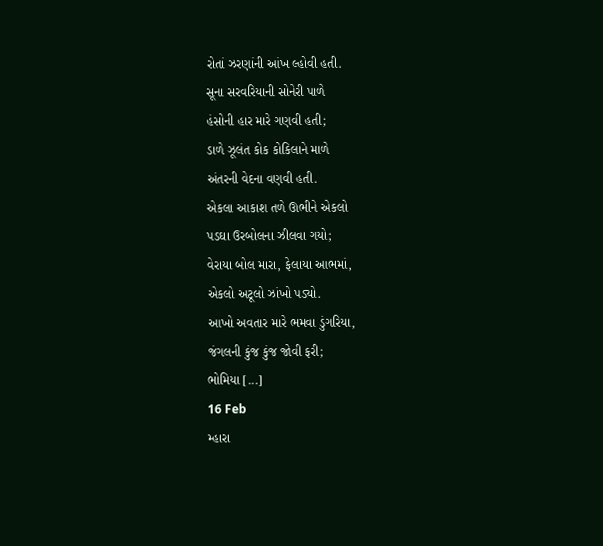રોતાં ઝરણાંની આંખ લ્હોવી હતી.
સૂના સરવરિયાની સોનેરી પાળે
હંસોની હાર મારે ગણવી હતી;
ડાળે ઝૂલંત કોક કોકિલાને માળે
અંતરની વેદના વણવી હતી.
એકલા આકાશ તળે ઊભીને એકલો
પડઘા ઉરબોલના ઝીલવા ગયો;
વેરાયા બોલ મારા, ફેલાયા આભમાં,
એકલો અટૂલો ઝાંખો પડ્યો.
આખો અવતાર મારે ભમવા ડુંગરિયા,
જંગલની કુંજ કુંજ જોવી ફરી;
ભોમિયા [...]
16 Feb
મ્હારા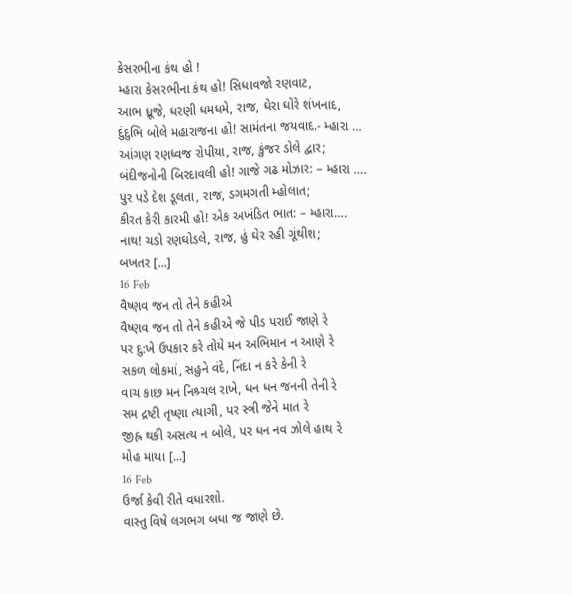કેસરભીના કંથ હો !
મ્હારા કેસરભીના કંથ હો! સિધાવજો રણવાટ,
આભ ધ્રૂજે, ધરણી ધમધમે, રાજ, ઘેરા ઘોરે શંખનાદ,
દુંદુભિ બોલે મહારાજના હો! સામંતના જયવાદ.- મ્હારા …
આંગણ રણધ્વજ રોપીયા, રાજ, કુંજર ડોલે દ્વાર;
બંદીજનોની બિરદાવલી હો! ગાજે ગઢ મોઝાર: – મ્હારા ….
પુર પડે દેશ ડૂલતા, રાજ, ડગમગતી મ્હોલાત;
કીરત કેરી કારમી હો! એક અખંડિત ભાત: – મ્હારા….
નાથ! ચડો રણઘોડલે, રાજ, હું ઘેર રહી ગૂંથીશ;
બખતર [...]
16 Feb
વૈષ્ણવ જન તો તેને કહીએ
વૈષ્ણવ જન તો તેને કહીએ જે પીડ પરાઈ જાણે રે
પર દુ:ખે ઉપકાર કરે તોયે મન અભિમાન ન આણે રે
સકળ લોકમાં, સહુને વંદે, નિંદા ન કરે કેની રે
વાચ કાછ મન નિશ્ર્ચલ રાખે, ધન ધન જનની તેની રે
સમ દ્રષ્ટી તૃષ્ણા ત્યાગી, પર સ્ત્રી જેને માત રે
જીહ્ર થકી અસત્ય ન બોલે, પર ધન નવ ઝોલે હાથ રે
મોહ માયા [...]
16 Feb
ઉર્જા કેવી રીતે વધારશો.
વાસ્તુ વિષે લગભગ બધા જ જાણે છે.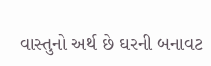વાસ્તુનો અર્થ છે ઘરની બનાવટ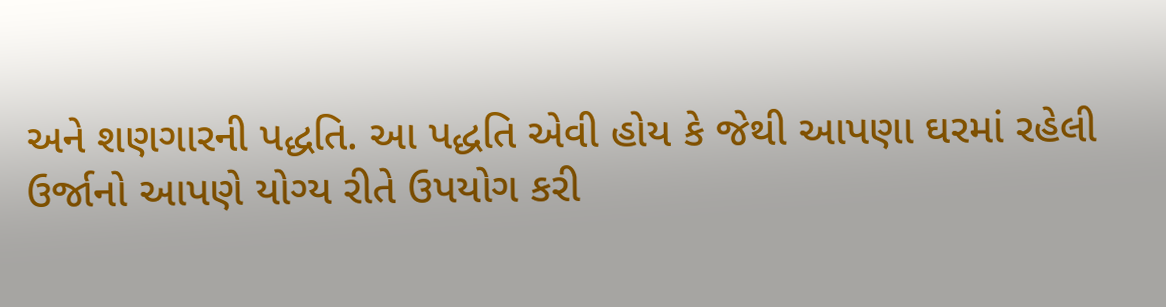અને શણગારની પદ્ધતિ. આ પદ્ધતિ એવી હોય કે જેથી આપણા ઘરમાં રહેલી ઉર્જાનો આપણે યોગ્ય રીતે ઉપયોગ કરી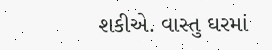શકીએ. વાસ્તુ ઘરમાં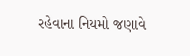રહેવાના નિયમો જણાવે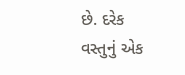છે. દરેક વસ્તુનું એક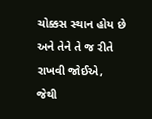ચોક્કસ સ્થાન હોય છે અને તેને તે જ રીતે રાખવી જોઈએ, જેથી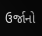ઉર્જાનો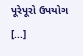પૂરેપૂરો ઉપયોગ [...]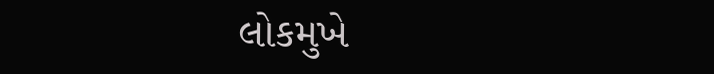લોકમુખે